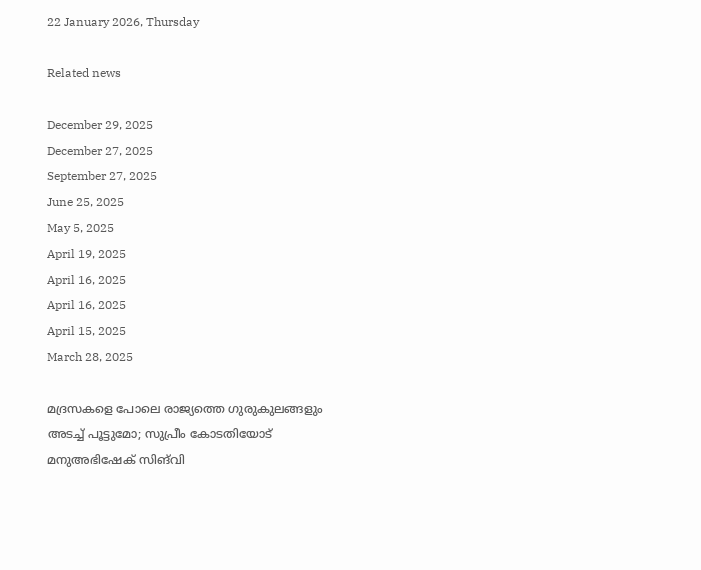22 January 2026, Thursday

Related news

December 29, 2025
December 27, 2025
September 27, 2025
June 25, 2025
May 5, 2025
April 19, 2025
April 16, 2025
April 16, 2025
April 15, 2025
March 28, 2025

മദ്രസകളെ പോലെ രാജ്യത്തെ ഗുരുകുലങ്ങളും അടച്ച് പൂട്ടുമോ; സുപ്രീം കോടതിയോട് മനുഅഭിഷേക് സിങ്‌വി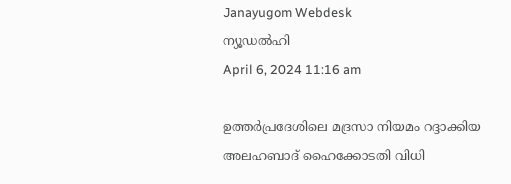Janayugom Webdesk
ന്യൂഡല്‍ഹി
April 6, 2024 11:16 am

ഉത്തര്‍പ്രദേശിലെ മദ്രസാ നിയമം റദ്ദാക്കിയ അലഹബാദ് ഹൈക്കോടതി വിധി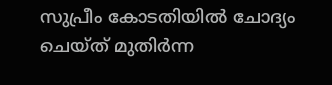സുപ്രീം കോടതിയില്‍ ചോദ്യം ചെയ്ത് മുതിര്‍ന്ന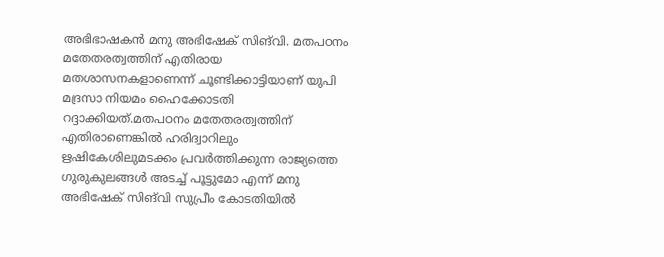അഭിഭാഷകന്‍ മനു അഭിഷേക് സിങ്‌വി. മതപഠനം മതേതരത്വത്തിന് എതിരായ മതശാസനകളാണെന്ന് ചൂണ്ടിക്കാട്ടിയാണ് യുപി മദ്രസാ നിയമം ഹൈക്കോടതി റദ്ദാക്കിയത്.മതപഠനം മതേതരത്വത്തിന് എതിരാണെങ്കില്‍ ഹരിദ്വാറിലും ഋഷികേശിലുമടക്കം പ്രവര്‍ത്തിക്കുന്ന രാജ്യത്തെ ഗുരുകുലങ്ങള്‍ അടച്ച് പൂട്ടുമോ എന്ന് മനു അഭിഷേക് സിങ്‌വി സുപ്രീം കോടതിയില്‍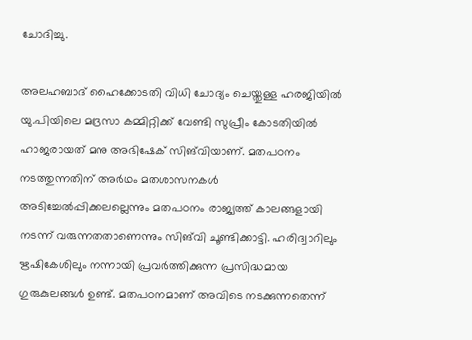ചോദിച്ചു.

അലഹബാദ് ഹൈക്കോടതി വിധി ചോദ്യം ചെയ്തുള്ള ഹരജിയില്‍ യു.പിയിലെ മദ്രസാ കമ്മിറ്റിക്ക് വേണ്ടി സുപ്രീം കോടതിയില്‍ ഹാജരായത് മനു അഭിഷേക് സിങ്‌വിയാണ്. മതപഠനം നടത്തുന്നതിന് അര്‍ഥം മതശാസനകള്‍ അടിച്ചേല്‍പ്പിക്കലല്ലെന്നും മതപഠനം രാജ്യത്ത് കാലങ്ങളായി നടന്ന് വരുന്നതതാണെന്നും സിങ്‌വി ചൂണ്ടിക്കാട്ടി. ഹരിദ്വാറിലും ഋഷികേശിലും നന്നായി പ്രവര്‍ത്തിക്കുന്ന പ്രസിദ്ധമായ ഗുരുകുലങ്ങള്‍ ഉണ്ട്. മതപഠനമാണ് അവിടെ നടക്കുന്നതെന്ന്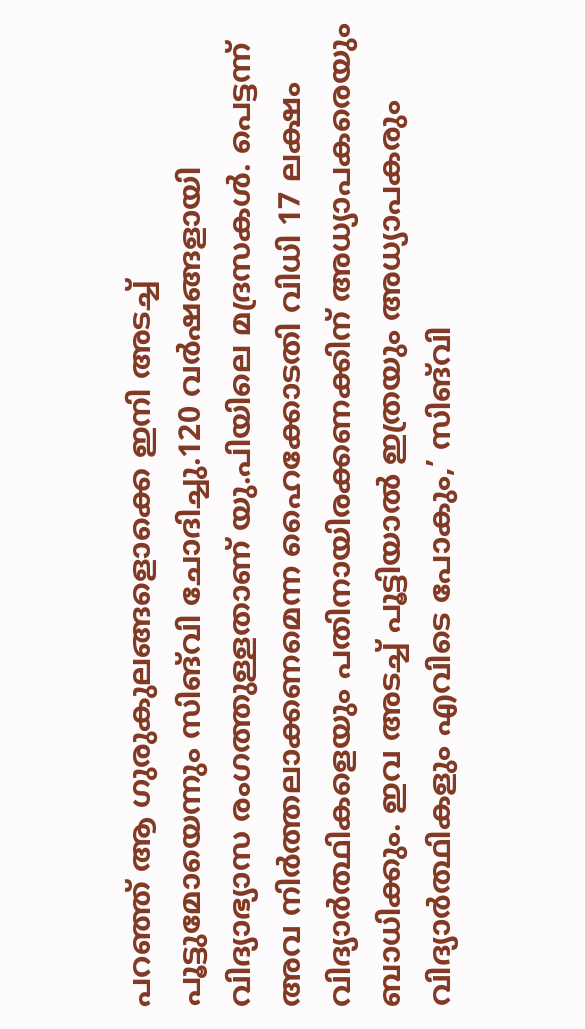പറഞ്ഞ് ആ ഗുരുകുലങ്ങളൊക്കെ ഇനി അടച്ച് പൂട്ടുമോയെന്നും സിങ്‌വി ചോദിച്ചു.120 വര്‍ഷങ്ങളായി വിദ്യാഭ്യാസ രംഗത്തുള്ളതാണ് യു.പിയിലെ മദ്രസകള്‍. പെട്ടന്ന് അവ നിര്‍ത്തലാക്കണമെന്ന ഹൈക്കോടതി വിധി 17 ലക്ഷം വിദ്യാര്‍ത്ഥികളെയും പതിനായിരക്കണക്കിന് അധ്യാപകരെയും ബാധിക്കും. ഇവ അടച്ച് പൂട്ടിയാല്‍ ഇത്രയും അധ്യാപകരും വിദ്യാര്‍ത്ഥികളും എവിടെ പോകും,’ സിങ്‌വി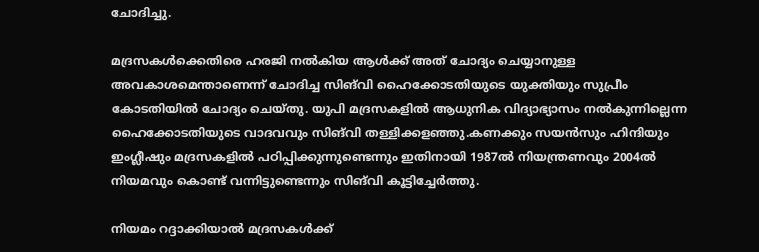ചോദിച്ചു.

മദ്രസകള്‍ക്കെതിരെ ഹരജി നല്‍കിയ ആള്‍ക്ക് അത് ചോദ്യം ചെയ്യാനുള്ള അവകാശമെന്താണെന്ന് ചോദിച്ച സിങ്‌വി ഹൈക്കോടതിയുടെ യുക്തിയും സുപ്രീം കോടതിയില്‍ ചോദ്യം ചെയ്തു. യുപി മദ്രസകളില്‍ ആധുനിക വിദ്യാഭ്യാസം നല്‍കുന്നില്ലെന്ന ഹൈക്കോടതിയുടെ വാദവവും സിങ്‌വി തള്ളിക്കളഞ്ഞു.കണക്കും സയന്‍സും ഹിന്ദിയും ഇംഗ്ലീഷും മദ്രസകളില്‍ പഠിപ്പിക്കുന്നുണ്ടെന്നും ഇതിനായി 1987ല്‍ നിയന്ത്രണവും 2004ല്‍ നിയമവും കൊണ്ട് വന്നിട്ടുണ്ടെന്നും സിങ്‌വി കൂട്ടിച്ചേര്‍ത്തു.

നിയമം റദ്ദാക്കിയാല്‍ മദ്രസകള്‍ക്ക്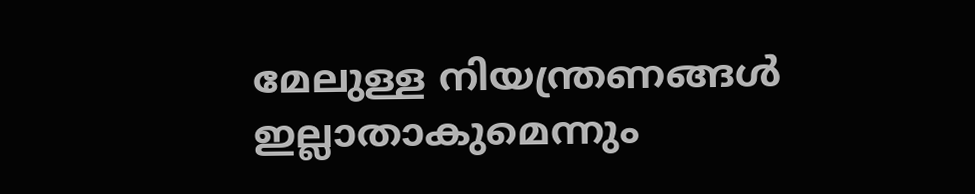മേലുള്ള നിയന്ത്രണങ്ങള്‍ ഇല്ലാതാകുമെന്നും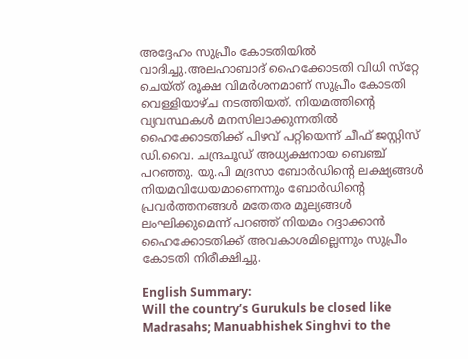അദ്ദേഹം സുപ്രീം കോടതിയില്‍ വാദിച്ചു.അലഹാബാദ് ഹൈക്കോടതി വിധി സ്‌റ്റേ ചെയ്ത് രൂക്ഷ വിമര്‍ശനമാണ് സുപ്രീം കോടതി വെള്ളിയാഴ്ച നടത്തിയത്. നിയമത്തിന്റെ വ്യവസ്ഥകള്‍ മനസിലാക്കുന്നതില്‍ ഹൈക്കോടതിക്ക് പിഴവ് പറ്റിയെന്ന് ചീഫ് ജസ്റ്റിസ് ഡി.വൈ. ചന്ദ്രചൂഡ് അധ്യക്ഷനായ ബെഞ്ച് പറഞ്ഞു. യു.പി മദ്രസാ ബോര്‍ഡിന്റെ ലക്ഷ്യങ്ങള്‍ നിയമവിധേയമാണെന്നും ബോര്‍ഡിന്റെ പ്രവര്‍ത്തനങ്ങള്‍ മതേതര മൂല്യങ്ങള്‍ ലംഘിക്കുമെന്ന് പറഞ്ഞ് നിയമം റദ്ദാക്കാന്‍ ഹൈക്കോടതിക്ക് അവകാശമില്ലെന്നും സുപ്രീം കോടതി നിരീക്ഷിച്ചു.

English Summary:
Will the country’s Gurukuls be closed like Madrasahs; Manuabhishek Singhvi to the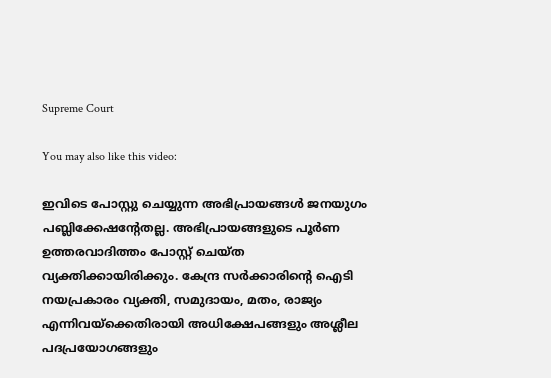Supreme Court

You may also like this video:

ഇവിടെ പോസ്റ്റു ചെയ്യുന്ന അഭിപ്രായങ്ങള്‍ ജനയുഗം പബ്ലിക്കേഷന്റേതല്ല. അഭിപ്രായങ്ങളുടെ പൂര്‍ണ ഉത്തരവാദിത്തം പോസ്റ്റ് ചെയ്ത വ്യക്തിക്കായിരിക്കും. കേന്ദ്ര സര്‍ക്കാരിന്റെ ഐടി നയപ്രകാരം വ്യക്തി, സമുദായം, മതം, രാജ്യം എന്നിവയ്‌ക്കെതിരായി അധിക്ഷേപങ്ങളും അശ്ലീല പദപ്രയോഗങ്ങളും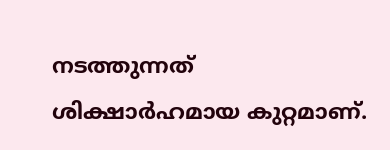നടത്തുന്നത് ശിക്ഷാര്‍ഹമായ കുറ്റമാണ്.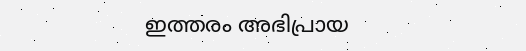ഇത്തരം അഭിപ്രായ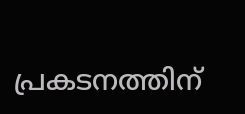പ്രകടനത്തിന്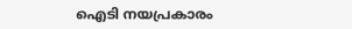ഐടി നയപ്രകാരം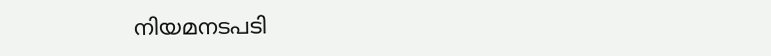നിയമനടപടി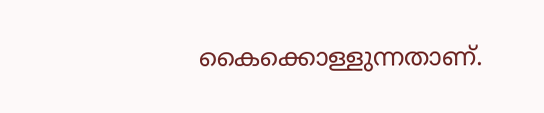കൈക്കൊള്ളുന്നതാണ്.